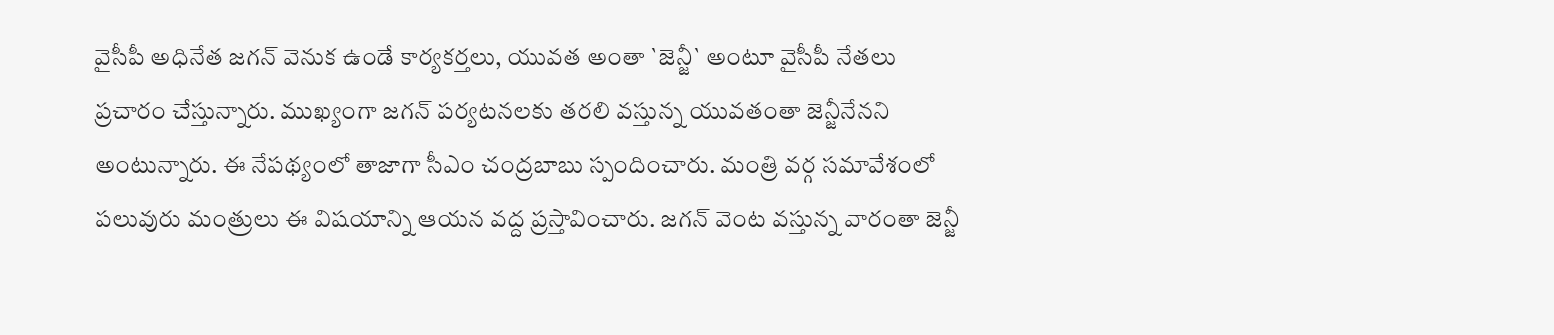వైసీపీ అధినేత జగన్ వెనుక ఉండే కార్యకర్తలు, యువత అంతా `జెన్జీ` అంటూ వైసీపీ నేతలు ప్రచారం చేస్తున్నారు. ముఖ్యంగా జగన్ పర్యటనలకు తరలి వస్తున్న యువతంతా జెన్జీనేనని అంటున్నారు. ఈ నేపథ్యంలో తాజాగా సీఎం చంద్రబాబు స్పందించారు. మంత్రి వర్గ సమావేశంలో పలువురు మంత్రులు ఈ విషయాన్ని ఆయన వద్ద ప్రస్తావించారు. జగన్ వెంట వస్తున్న వారంతా జెన్జీ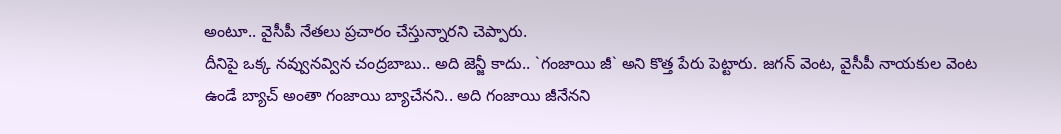అంటూ.. వైసీపీ నేతలు ప్రచారం చేస్తున్నారని చెప్పారు.
దీనిపై ఒక్క నవ్వునవ్విన చంద్రబాబు.. అది జెన్జీ కాదు.. `గంజాయి జీ` అని కొత్త పేరు పెట్టారు. జగన్ వెంట, వైసీపీ నాయకుల వెంట ఉండే బ్యాచ్ అంతా గంజాయి బ్యాచేనని.. అది గంజాయి జీనేనని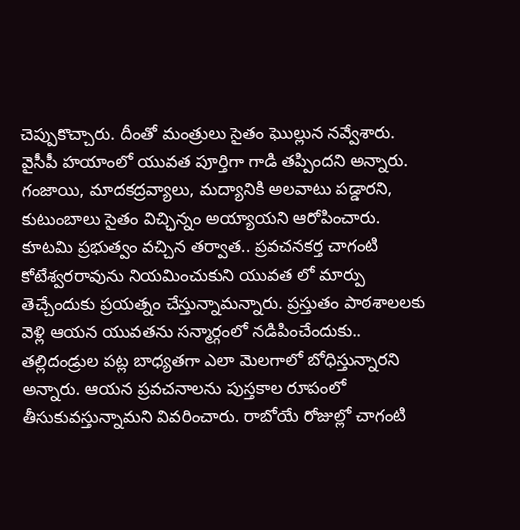చెప్పుకొచ్చారు. దీంతో మంత్రులు సైతం ఘొల్లున నవ్వేశారు. వైసీపీ హయాంలో యువత పూర్తిగా గాడి తప్పిందని అన్నారు. గంజాయి, మాదకద్రవ్యాలు, మద్యానికి అలవాటు పడ్డారని, కుటుంబాలు సైతం విచ్ఛిన్నం అయ్యాయని ఆరోపించారు.
కూటమి ప్రభుత్వం వచ్చిన తర్వాత.. ప్రవచనకర్త చాగంటి కోటేశ్వరరావును నియమించుకుని యువత లో మార్పు తెచ్చేందుకు ప్రయత్నం చేస్తున్నామన్నారు. ప్రస్తుతం పాఠశాలలకు వెళ్లి ఆయన యువతను సన్మార్గంలో నడిపించేందుకు.. తల్లిదండ్రుల పట్ల బాధ్యతగా ఎలా మెలగాలో బోధిస్తున్నారని అన్నారు. ఆయన ప్రవచనాలను పుస్తకాల రూపంలో తీసుకువస్తున్నామని వివరించారు. రాబోయే రోజుల్లో చాగంటి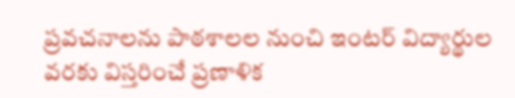ప్రవచనాలను పాఠశాలల నుంచి ఇంటర్ విద్యార్థుల వరకు విస్తరించే ప్రణాళిక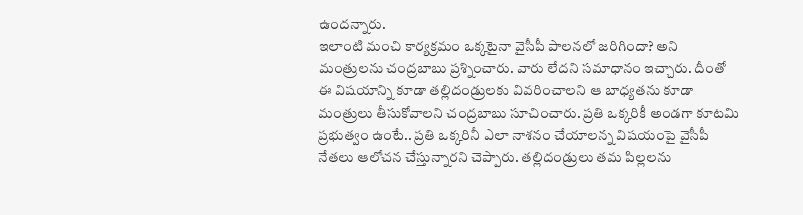ఉందన్నారు.
ఇలాంటి మంచి కార్యక్రమం ఒక్కటైనా వైసీపీ పాలనలో జరిగిందా? అని మంత్రులను చంద్రబాబు ప్రశ్నించారు. వారు లేదని సమాధానం ఇచ్చారు. దీంతో ఈ విషయాన్ని కూడా తల్లిదండ్రులకు వివరించాలని ఆ బాధ్యతను కూడా మంత్రులు తీసుకోవాలని చంద్రబాబు సూచించారు. ప్రతి ఒక్కరికీ అండగా కూటమి ప్రభుత్వం ఉంటే.. ప్రతి ఒక్కరినీ ఎలా నాశనం చేయాలన్న విషయంపై వైసీపీ నేతలు ఆలోచన చేస్తున్నారని చెప్పారు. తల్లిదండ్రులు తమ పిల్లలను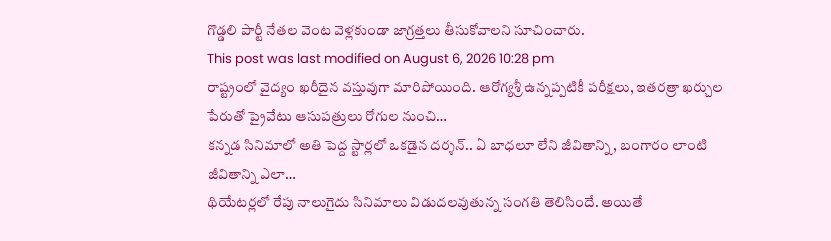గొడ్డలి పార్టీ నేతల వెంట వెళ్లకుండా జాగ్రత్తలు తీసుకోవాలని సూచించారు.
This post was last modified on August 6, 2026 10:28 pm
రాష్ట్రంలో వైద్యం ఖరీదైన వస్తువుగా మారిపోయింది. ఆరోగ్యశ్రీ ఉన్నప్పటికీ పరీక్షలు, ఇతరత్రా ఖర్చుల పేరుతో ప్రైవేటు ఆసుపత్రులు రోగుల నుంచి…
కన్నడ సినిమాలో అతి పెద్ద స్టార్లలో ఒకడైన దర్శన్.. ఏ బాధలూ లేని జీవితాన్ని, బంగారం లాంటి జీవితాన్ని ఎలా…
థియేటర్లలో రేపు నాలుగైదు సినిమాలు విడుదలవుతున్న సంగతి తెలిసిందే. అయితే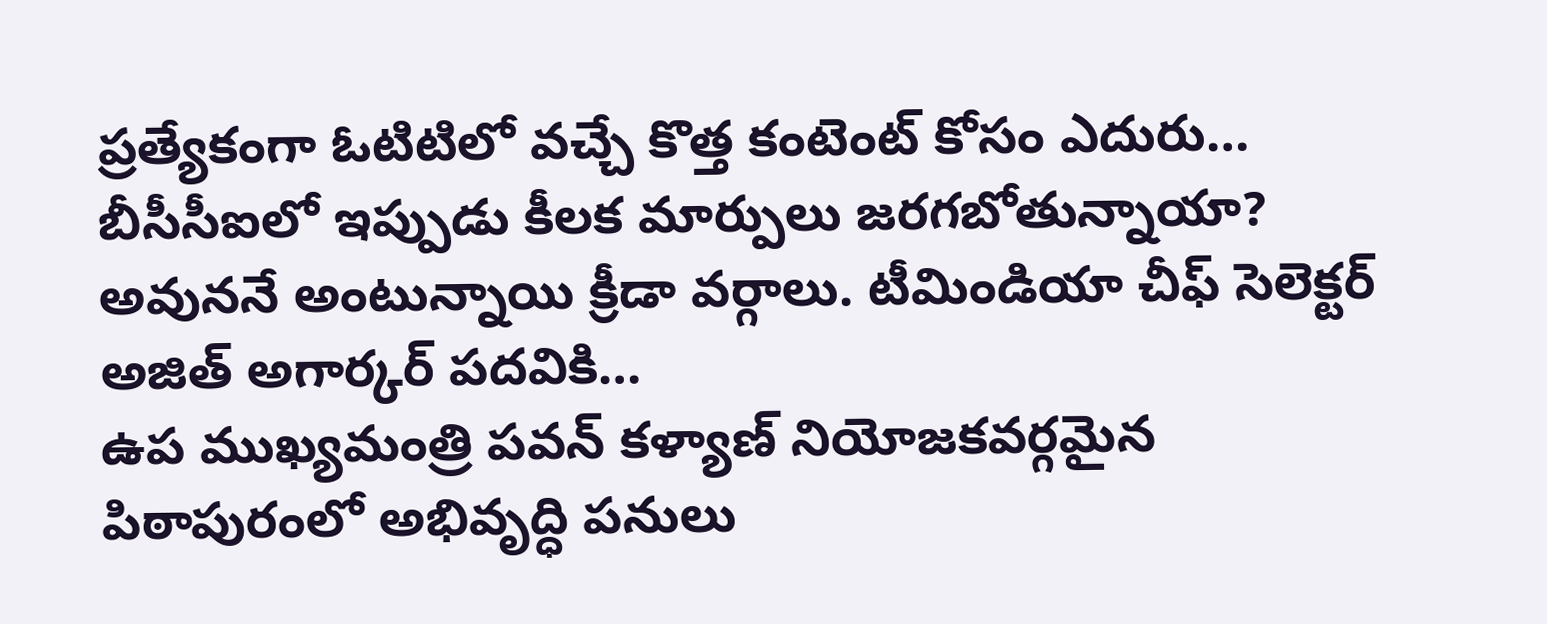ప్రత్యేకంగా ఓటిటిలో వచ్చే కొత్త కంటెంట్ కోసం ఎదురు…
బీసీసీఐలో ఇప్పుడు కీలక మార్పులు జరగబోతున్నాయా? అవుననే అంటున్నాయి క్రీడా వర్గాలు. టీమిండియా చీఫ్ సెలెక్టర్ అజిత్ అగార్కర్ పదవికి…
ఉప ముఖ్యమంత్రి పవన్ కళ్యాణ్ నియోజకవర్గమైన పిఠాపురంలో అభివృద్ధి పనులు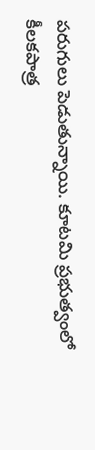పరుగులు పెడుతున్నాయి. కూటమి ప్రభుత్వంలో కీలకపాత్ర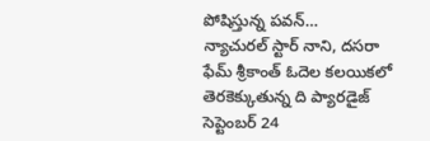పోషిస్తున్న పవన్…
న్యాచురల్ స్టార్ నాని, దసరా ఫేమ్ శ్రీకాంత్ ఓదెల కలయికలో తెరకెక్కుతున్న ది ప్యారడైజ్ సెప్టెంబర్ 24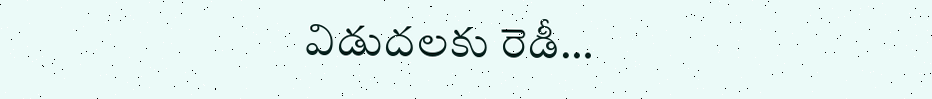విడుదలకు రెడీ…